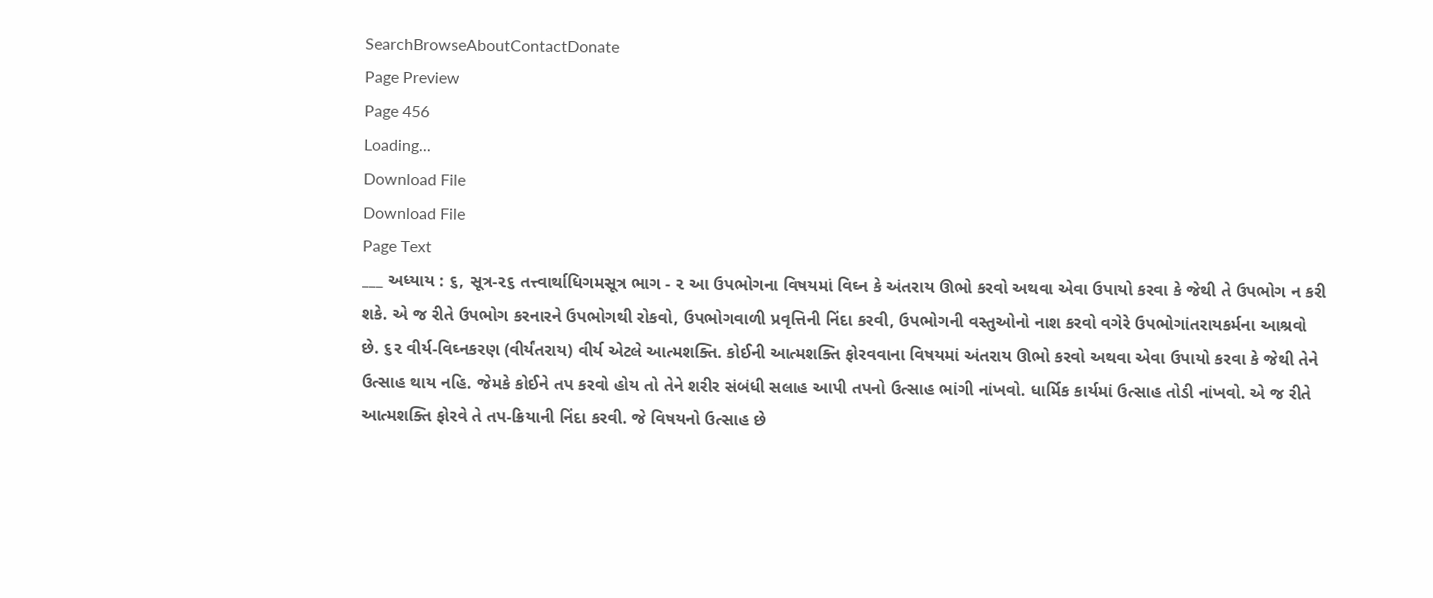SearchBrowseAboutContactDonate
Page Preview
Page 456
Loading...
Download File
Download File
Page Text
___ અધ્યાય : ૬, સૂત્ર-૨૬ તત્ત્વાર્થાધિગમસૂત્ર ભાગ - ૨ આ ઉપભોગના વિષયમાં વિઘ્ન કે અંતરાય ઊભો કરવો અથવા એવા ઉપાયો કરવા કે જેથી તે ઉપભોગ ન કરી શકે. એ જ રીતે ઉપભોગ કરનારને ઉપભોગથી રોકવો, ઉપભોગવાળી પ્રવૃત્તિની નિંદા કરવી, ઉપભોગની વસ્તુઓનો નાશ કરવો વગેરે ઉપભોગાંતરાયકર્મના આશ્રવો છે. ૬૨ વીર્ય-વિઘ્નકરણ (વીર્યંતરાય) વીર્ય એટલે આત્મશક્તિ. કોઈની આત્મશક્તિ ફોરવવાના વિષયમાં અંતરાય ઊભો કરવો અથવા એવા ઉપાયો કરવા કે જેથી તેને ઉત્સાહ થાય નહિ. જેમકે કોઈને તપ કરવો હોય તો તેને શરીર સંબંધી સલાહ આપી તપનો ઉત્સાહ ભાંગી નાંખવો. ધાર્મિક કાર્યમાં ઉત્સાહ તોડી નાંખવો. એ જ રીતે આત્મશક્તિ ફોરવે તે તપ-ક્રિયાની નિંદા કરવી. જે વિષયનો ઉત્સાહ છે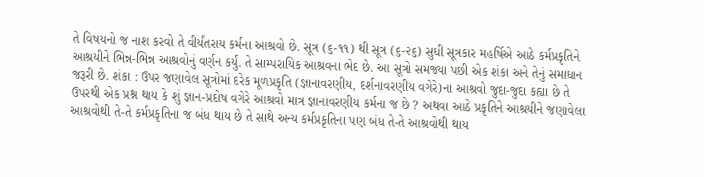તે વિષયનો જ નાશ કરવો તે વીર્યંતરાય કર્મના આશ્રવો છે. સૂત્ર (૬-૧૧) થી સૂત્ર (૬-૨૬) સુધી સૂત્રકાર મહર્ષિએ આઠે કર્મપ્રકૃતિને આશ્રયીને ભિન્ન-ભિન્ન આશ્રવોનું વર્ણન કર્યું. તે સામ્પરાયિક આશ્રવના ભેદ છે. આ સૂત્રો સમજ્યા પછી એક શંકા અને તેનું સમાધાન જરૂરી છે. શંકા : ઉપર જણાવેલ સૂત્રોમાં દરેક મૂળપ્રકૃતિ (જ્ઞાનાવરણીય, દર્શનાવરણીય વગેરે)ના આશ્રવો જુદા-જુદા કહ્યા છે તે ઉપરથી એક પ્રશ્ન થાય કે શું જ્ઞાન-પ્રદોષ વગેરે આશ્રવો માત્ર જ્ઞાનાવરણીય કર્મના જ છે ? અથવા આઠે પ્રકૃતિને આશ્રયીને જણાવેલા આશ્રવોથી તે-તે કર્મપ્રકૃતિના જ બંધ થાય છે તે સાથે અન્ય કર્મપ્રકૃતિના પણ બંધ તે-તે આશ્રવોથી થાય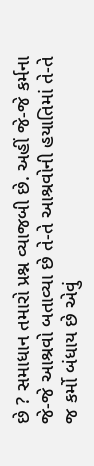છે ? સમાધાન તમારો પ્રશ્ન વ્યાજબી છે. અહીં જે-જે કર્મના જે-જે આશ્રવો બતાવ્યા છે તે-તે આશ્રવોની હયાતિમાં તે-તે જ કર્મો બંધાય છે એવું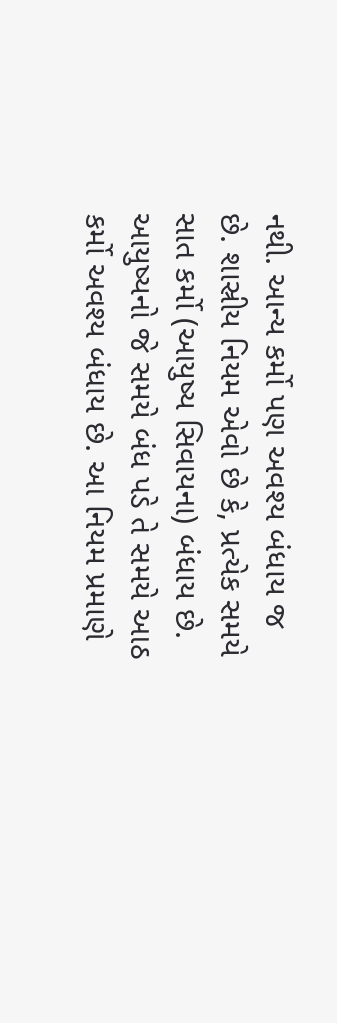નથી. આન્ય કર્મો પણ અવશ્ય બંધાય જ છે. શાસ્રીય નિયમ એવો છે કે, પ્રત્યેક સમયે સાત કર્મો (આયુષ્ય સિવાયના) બંધાય છે. આયુષ્યનો જે સમયે બંધ પડે તે સમયે આઠ કર્મો અવશ્ય બંધાય છે. આ નિયમ પ્રમાણે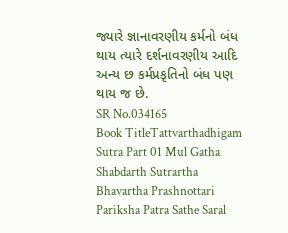જ્યારે જ્ઞાનાવરણીય કર્મનો બંધ થાય ત્યારે દર્શનાવરણીય આદિ અન્ય છ કર્મપ્રકૃતિનો બંધ પણ થાય જ છે.
SR No.034165
Book TitleTattvarthadhigam Sutra Part 01 Mul Gatha Shabdarth Sutrartha Bhavartha Prashnottari Pariksha Patra Sathe Saral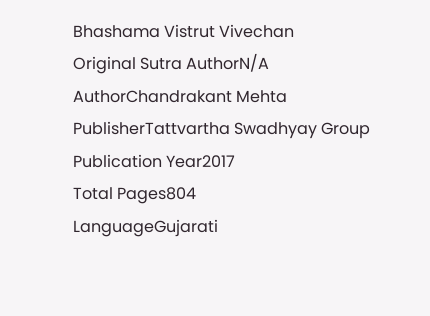Bhashama Vistrut Vivechan
Original Sutra AuthorN/A
AuthorChandrakant Mehta
PublisherTattvartha Swadhyay Group
Publication Year2017
Total Pages804
LanguageGujarati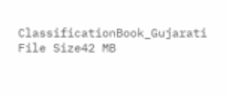ClassificationBook_Gujarati
File Size42 MB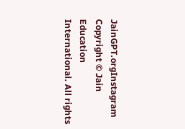JainGPT.orgInstagram
Copyright © Jain Education International. All rights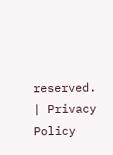reserved. | Privacy Policy